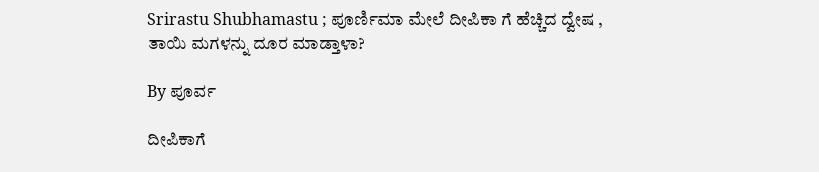Srirastu Shubhamastu ; ಪೂರ್ಣಿಮಾ ಮೇಲೆ ದೀಪಿಕಾ ಗೆ ಹೆಚ್ಚಿದ ದ್ವೇಷ , ತಾಯಿ ಮಗಳನ್ನು ದೂರ ಮಾಡ್ತಾಳಾ?

By ಪೂರ್ವ

ದೀಪಿಕಾಗೆ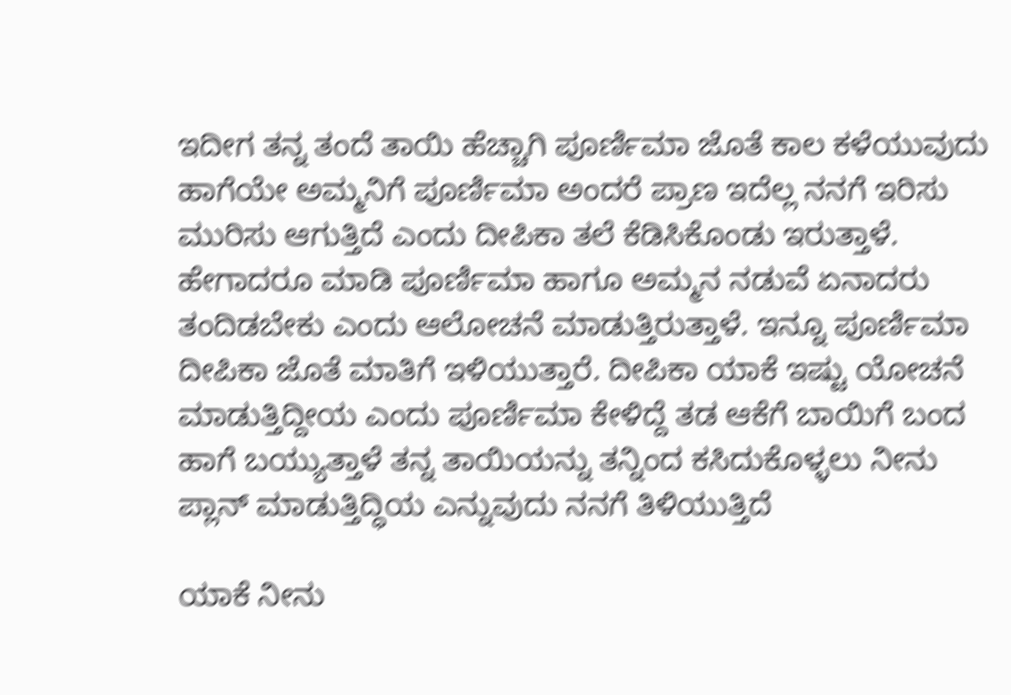ಇದೀಗ ತನ್ನ ತಂದೆ ತಾಯಿ ಹೆಚ್ಚಾಗಿ ಪೂರ್ಣಿಮಾ ಜೊತೆ ಕಾಲ ಕಳೆಯುವುದು ಹಾಗೆಯೇ ಅಮ್ಮನಿಗೆ ಪೂರ್ಣಿಮಾ ಅಂದರೆ ಪ್ರಾಣ ಇದೆಲ್ಲ ನನಗೆ ಇರಿಸು ಮುರಿಸು ಆಗುತ್ತಿದೆ ಎಂದು ದೀಪಿಕಾ ತಲೆ ಕೆಡಿಸಿಕೊಂಡು ಇರುತ್ತಾಳೆ. ಹೇಗಾದರೂ ಮಾಡಿ ಪೂರ್ಣಿಮಾ ಹಾಗೂ ಅಮ್ಮನ ನಡುವೆ ಏನಾದರು ತಂದಿಡಬೇಕು ಎಂದು ಆಲೋಚನೆ ಮಾಡುತ್ತಿರುತ್ತಾಳೆ. ಇನ್ನೂ ಪೂರ್ಣಿಮಾ ದೀಪಿಕಾ ಜೊತೆ ಮಾತಿಗೆ ಇಳಿಯುತ್ತಾರೆ. ದೀಪಿಕಾ ಯಾಕೆ ಇಷ್ಟು ಯೋಚನೆ ಮಾಡುತ್ತಿದ್ದೀಯ ಎಂದು ಪೂರ್ಣಿಮಾ ಕೇಳಿದ್ದೆ ತಡ ಆಕೆಗೆ ಬಾಯಿಗೆ ಬಂದ ಹಾಗೆ ಬಯ್ಯುತ್ತಾಳೆ ತನ್ನ ತಾಯಿಯನ್ನು ತನ್ನಿಂದ ಕಸಿದುಕೊಳ್ಳಲು ನೀನು ಪ್ಲಾನ್ ಮಾಡುತ್ತಿದ್ಧಿಯ ಎನ್ನುವುದು ನನಗೆ ತಿಳಿಯುತ್ತಿದೆ

ಯಾಕೆ ನೀನು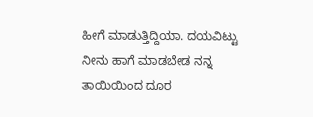ಹೀಗೆ ಮಾಡುತ್ತಿದ್ದಿಯಾ. ದಯವಿಟ್ಟು ನೀನು ಹಾಗೆ ಮಾಡಬೇಡ ನನ್ನ ತಾಯಿಯಿಂದ ದೂರ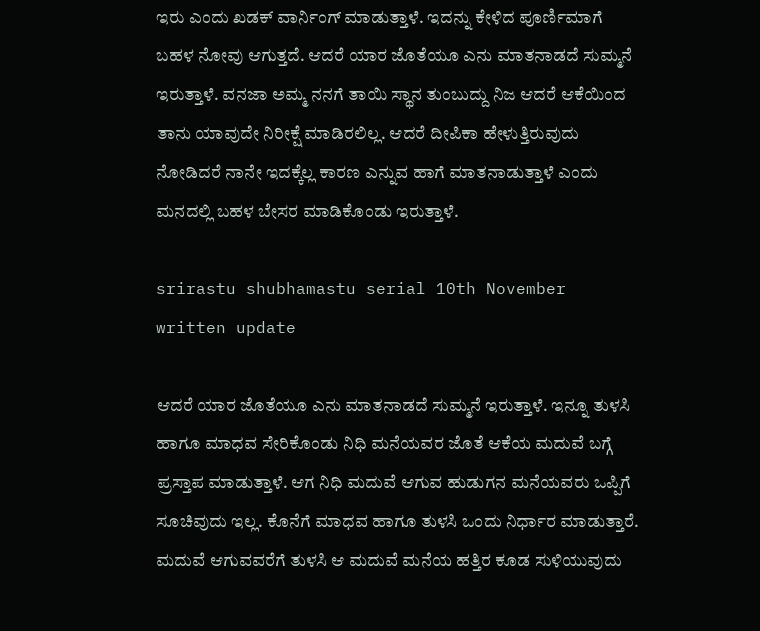ಇರು ಎಂದು ಖಡಕ್ ವಾರ್ನಿಂಗ್ ಮಾಡುತ್ತಾಳೆ. ಇದನ್ನು ಕೇಳಿದ ಪೂರ್ಣಿಮಾಗೆ ಬಹಳ ನೋವು ಆಗುತ್ತದೆ. ಆದರೆ ಯಾರ ಜೊತೆಯೂ ಎನು ಮಾತನಾಡದೆ ಸುಮ್ಮನೆ ಇರುತ್ತಾಳೆ. ವನಜಾ ಅಮ್ಮ ನನಗೆ ತಾಯಿ ಸ್ಥಾನ ತುಂಬುದ್ದು ನಿಜ ಆದರೆ ಆಕೆಯಿಂದ ತಾನು ಯಾವುದೇ ನಿರೀಕ್ಷೆ ಮಾಡಿರಲಿಲ್ಲ. ಆದರೆ ದೀಪಿಕಾ ಹೇಳುತ್ತಿರುವುದು ನೋಡಿದರೆ ನಾನೇ ಇದಕ್ಕೆಲ್ಲ ಕಾರಣ ಎನ್ನುವ ಹಾಗೆ ಮಾತನಾಡುತ್ತಾಳೆ ಎಂದು ಮನದಲ್ಲಿ ಬಹಳ ಬೇಸರ ಮಾಡಿಕೊಂಡು ಇರುತ್ತಾಳೆ.

srirastu shubhamastu serial 10th November written update

ಆದರೆ ಯಾರ ಜೊತೆಯೂ ಎನು ಮಾತನಾಡದೆ ಸುಮ್ಮನೆ ಇರುತ್ತಾಳೆ. ಇನ್ನೂ ತುಳಸಿ ಹಾಗೂ ಮಾಧವ ಸೇರಿಕೊಂಡು ನಿಧಿ ಮನೆಯವರ ಜೊತೆ ಆಕೆಯ ಮದುವೆ ಬಗ್ಗೆ ಪ್ರಸ್ತಾಪ ಮಾಡುತ್ತಾಳೆ. ಆಗ ನಿಧಿ ಮದುವೆ ಆಗುವ ಹುಡುಗನ ಮನೆಯವರು ಒಪ್ಪಿಗೆ ಸೂಚಿವುದು ಇಲ್ಲ. ಕೊನೆಗೆ ಮಾಧವ ಹಾಗೂ ತುಳಸಿ ಒಂದು ನಿರ್ಧಾರ ಮಾಡುತ್ತಾರೆ. ಮದುವೆ ಆಗುವವರೆಗೆ ತುಳಸಿ ಆ ಮದುವೆ ಮನೆಯ ಹತ್ತಿರ ಕೂಡ ಸುಳಿಯುವುದು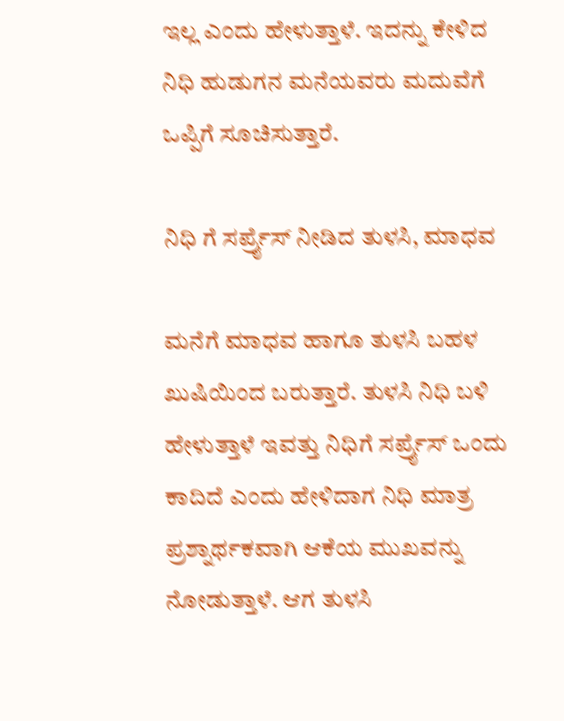ಇಲ್ಲ ಎಂದು ಹೇಳುತ್ತಾಳೆ. ಇದನ್ನು ಕೇಳಿದ ನಿಧಿ ಹುಡುಗನ ಮನೆಯವರು ಮದುವೆಗೆ ಒಪ್ಪಿಗೆ ಸೂಚಿಸುತ್ತಾರೆ.

ನಿಧಿ ಗೆ ಸರ್ಪ್ರೈಸ್ ನೀಡಿದ ತುಳಸಿ, ಮಾಧವ

ಮನೆಗೆ ಮಾಧವ ಹಾಗೂ ತುಳಸಿ ಬಹಳ ಖುಷಿಯಿಂದ ಬರುತ್ತಾರೆ. ತುಳಸಿ ನಿಧಿ ಬಳಿ ಹೇಳುತ್ತಾಳೆ ಇವತ್ತು ನಿಧಿಗೆ ಸರ್ಪ್ರೈಸ್ ಒಂದು ಕಾದಿದೆ ಎಂದು ಹೇಳಿದಾಗ ನಿಧಿ ಮಾತ್ರ ಪ್ರಶ್ನಾರ್ಥಕವಾಗಿ ಆಕೆಯ ಮುಖವನ್ನು ನೋಡುತ್ತಾಳೆ. ಆಗ ತುಳಸಿ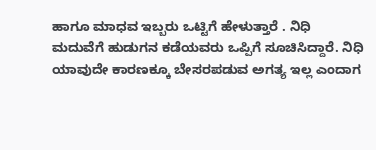ಹಾಗೂ ಮಾಧವ ಇಬ್ಬರು ಒಟ್ಟಿಗೆ ಹೇಳುತ್ತಾರೆ . ನಿಧಿ ಮದುವೆಗೆ ಹುಡುಗನ ಕಡೆಯವರು ಒಪ್ಪಿಗೆ ಸೂಚಿಸಿದ್ದಾರೆ. ನಿಧಿ ಯಾವುದೇ ಕಾರಣಕ್ಕೂ ಬೇಸರಪಡುವ ಅಗತ್ಯ ಇಲ್ಲ ಎಂದಾಗ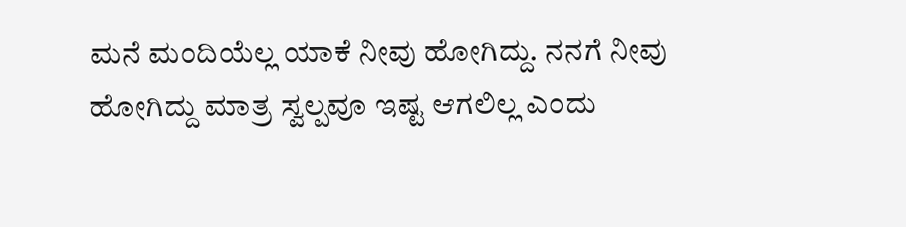ಮನೆ ಮಂದಿಯೆಲ್ಲ ಯಾಕೆ ನೀವು ಹೋಗಿದ್ದು. ನನಗೆ ನೀವು ಹೋಗಿದ್ದು ಮಾತ್ರ ಸ್ವಲ್ಪವೂ ಇಷ್ಟ ಆಗಲಿಲ್ಲ ಎಂದು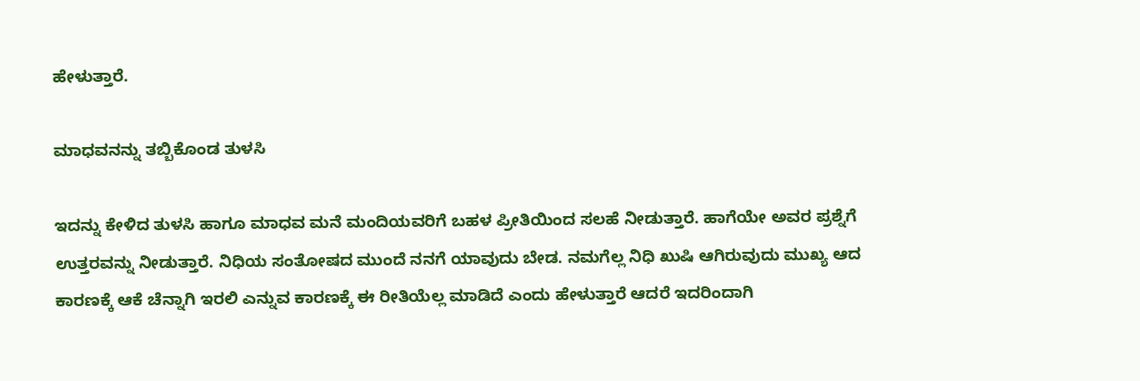ಹೇಳುತ್ತಾರೆ.

ಮಾಧವನನ್ನು ತಬ್ಬಿಕೊಂಡ ತುಳಸಿ

ಇದನ್ನು ಕೇಳಿದ ತುಳಸಿ ಹಾಗೂ ಮಾಧವ ಮನೆ ಮಂದಿಯವರಿಗೆ ಬಹಳ ಪ್ರೀತಿಯಿಂದ ಸಲಹೆ ನೀಡುತ್ತಾರೆ. ಹಾಗೆಯೇ ಅವರ ಪ್ರಶ್ನೆಗೆ ಉತ್ತರವನ್ನು ನೀಡುತ್ತಾರೆ. ನಿಧಿಯ ಸಂತೋಷದ ಮುಂದೆ ನನಗೆ ಯಾವುದು ಬೇಡ. ನಮಗೆಲ್ಲ ನಿಧಿ ಖುಷಿ ಆಗಿರುವುದು ಮುಖ್ಯ ಆದ ಕಾರಣಕ್ಕೆ ಆಕೆ ಚೆನ್ನಾಗಿ ಇರಲಿ ಎನ್ನುವ ಕಾರಣಕ್ಕೆ ಈ ರೀತಿಯೆಲ್ಲ ಮಾಡಿದೆ ಎಂದು ಹೇಳುತ್ತಾರೆ ಆದರೆ ಇದರಿಂದಾಗಿ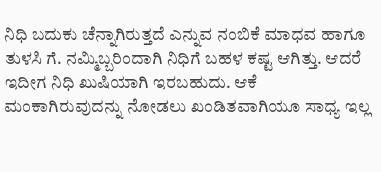ನಿಧಿ ಬದುಕು ಚೆನ್ನಾಗಿರುತ್ತದೆ ಎನ್ನುವ ನಂಬಿಕೆ ಮಾಧವ ಹಾಗೂ ತುಳಸಿ ಗೆ. ನಮ್ಮಿಬ್ಬರಿಂದಾಗಿ ನಿಧಿಗೆ ಬಹಳ ಕಷ್ಟ ಆಗಿತ್ತು. ಆದರೆ ಇದೀಗ ನಿಧಿ ಖುಷಿಯಾಗಿ ಇರಬಹುದು. ಆಕೆ ಮಂಕಾಗಿರುವುದನ್ನು ನೋಡಲು ಖಂಡಿತವಾಗಿಯೂ ಸಾಧ್ಯ ಇಲ್ಲ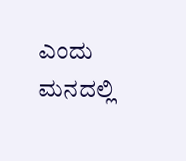ಎಂದು ಮನದಲ್ಲಿ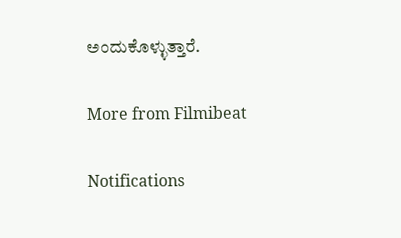ಅಂದುಕೊಳ್ಳುತ್ತಾರೆ.

More from Filmibeat

Notifications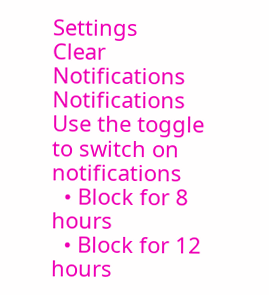Settings
Clear Notifications
Notifications
Use the toggle to switch on notifications
  • Block for 8 hours
  • Block for 12 hours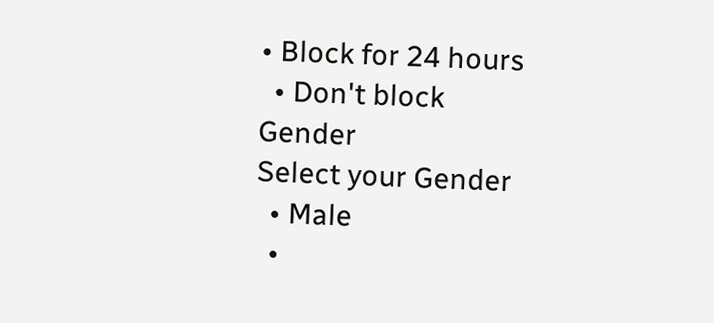• Block for 24 hours
  • Don't block
Gender
Select your Gender
  • Male
  •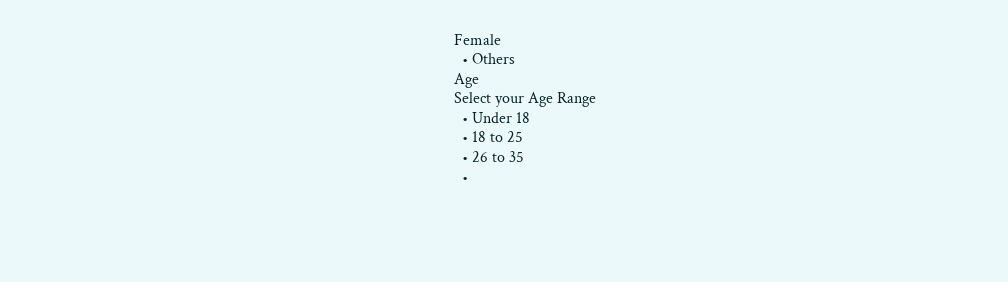Female
  • Others
Age
Select your Age Range
  • Under 18
  • 18 to 25
  • 26 to 35
  •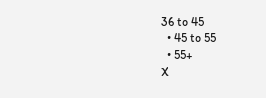36 to 45
  • 45 to 55
  • 55+
X